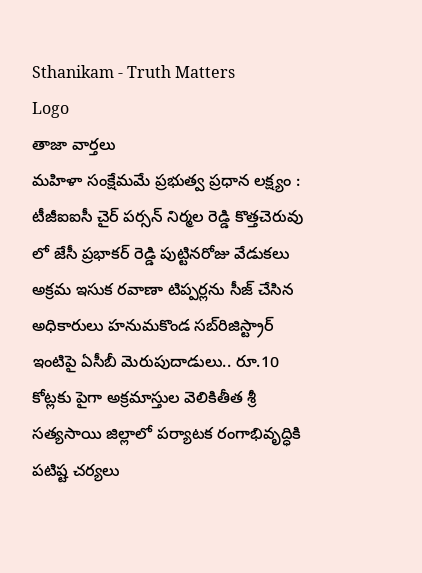Sthanikam - Truth Matters
Logo
తాజా వార్తలు
మహిళా సంక్షేమమే ప్రభుత్వ ప్రధాన లక్ష్యం : టీజీఐఐసీ చైర్ పర్సన్ నిర్మల రెడ్డి కొత్తచెరువు లో జేసీ ప్రభాకర్ రెడ్డి పుట్టినరోజు వేడుకలు అక్రమ ఇసుక రవాణా టిప్పర్లను సీజ్ చేసిన అధికారులు హనుమకొండ సబ్‌రిజిస్ట్రార్ ఇంటిపై ఏసీబీ మెరుపుదాడులు.. రూ.10 కోట్లకు పైగా అక్రమాస్తుల వెలికితీత శ్రీ సత్యసాయి జిల్లాలో పర్యాటక రంగాభివృద్ధికి పటిష్ట చర్యలు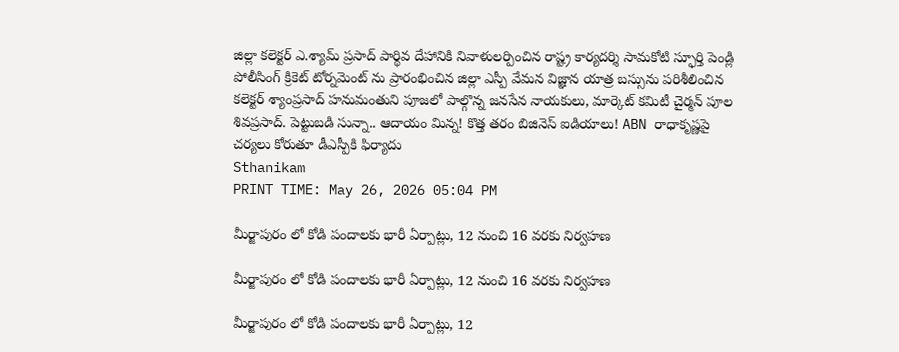జిల్లా కలెక్టర్ ఎ.శ్యామ్ ప్రసాద్ పార్థివ దేహానికి నివాళులర్పించిన రాష్ట్ర కార్యదర్శి సామకోటి స్ఫూర్తి పెండ్లి పోలీసింగ్ క్రికెట్ టోర్నమెంట్ ను ప్రారంభించిన జిల్లా ఎస్పీ వేమన విజ్ఞాన యాత్ర బస్సును పరిశీలించిన కలెక్టర్ శ్యాంప్రసాద్ హనుమంతుని పూజలో పాల్గొన్న జనసేన నాయకులు, మార్కెట్ కమిటీ చైర్మన్ పూల శివప్రసాద్. పెట్టుబడి సున్నా.. ఆదాయం మిన్న! కొత్త తరం బిజినెస్ ఐడియాలు! ABN రాధాకృష్ణపై చర్యలు కోరుతూ డీఎస్పీకి ఫిర్యాదు
Sthanikam
PRINT TIME: May 26, 2026 05:04 PM

మీర్జాపురం లో కోడి పందాలకు భారీ ఏర్పాట్లు, 12 నుంచి 16 వరకు నిర్వహణ

మీర్జాపురం లో కోడి పందాలకు భారీ ఏర్పాట్లు, 12 నుంచి 16 వరకు నిర్వహణ

మీర్జాపురం లో కోడి పందాలకు భారీ ఏర్పాట్లు, 12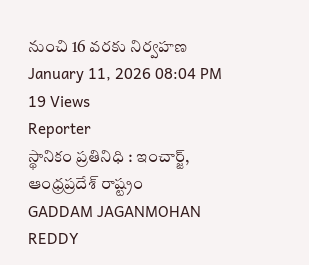నుంచి 16 వరకు నిర్వహణ
January 11, 2026 08:04 PM 19 Views
Reporter
స్థానికం ప్రతినిధి : ఇంచార్జ్, ఆంధ్రప్రదేశ్ రాష్ట్రం
GADDAM JAGANMOHAN REDDY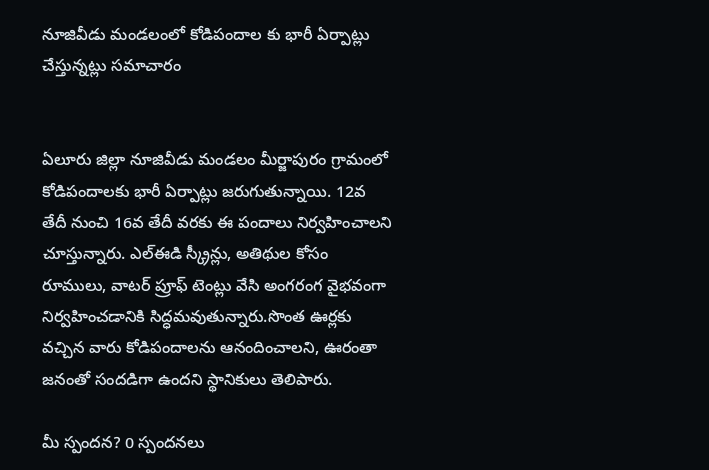నూజివీడు మండలంలో కోడిపందాల కు భారీ ఏర్పాట్లు చేస్తున్నట్లు సమాచారం


ఏలూరు జిల్లా నూజివీడు మండలం మీర్జాపురం గ్రామంలో కోడిపందాలకు భారీ ఏర్పాట్లు జరుగుతున్నాయి. 12వ తేదీ నుంచి 16వ తేదీ వరకు ఈ పందాలు నిర్వహించాలని చూస్తున్నారు. ఎల్ఈడి స్క్రీన్లు, అతిథుల కోసం రూములు, వాటర్ ప్రూఫ్ టెంట్లు వేసి అంగరంగ వైభవంగా నిర్వహించడానికి సిద్ధమవుతున్నారు.సొంత ఊర్లకు వచ్చిన వారు కోడిపందాలను ఆనందించాలని, ఊరంతా జనంతో సందడిగా ఉందని స్థానికులు తెలిపారు.

మీ స్పందన? 0 స్పందనలు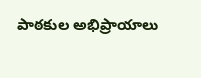పాఠకుల అభిప్రాయాలు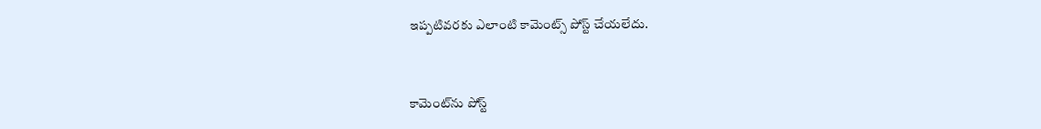ఇప్పటివరకు ఎలాంటి కామెంట్స్ పోస్ట్ చేయలేదు.


కామెంట్‌ను పోస్ట్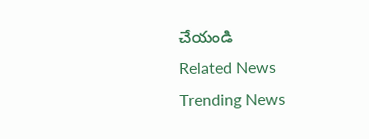చేయండి
Related News
Trending News